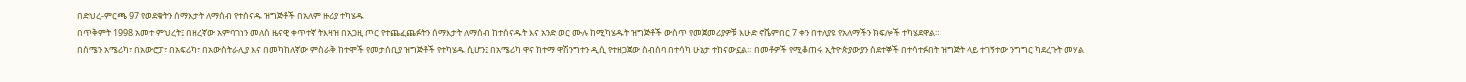በድህረ-ምርጫ 97 የወደቁትን ሰማእታት ለማሰብ የተሰናዱ ዝግጅቶች በአለም ዙሪያ ተካሄዱ
በጥቅምት 1998 አመተ ምህረት፤ በዘረኛው አምባገነን መለስ ዜናዊ ቀጥተኛ ትእዛዝ በአጋዚ ጦር የተጨፈጨፉትን ሰማእታት ለማሰብ ከተሰናዱት እና አንድ ወር ሙሉ ከሚካሄዱት ዝግጅቶች ውስጥ የመጀመሪያዎቹ እሁድ ኖቬምበር 7 ቀን በተለያዩ የአለማችን ክፍሎች ተካሄደዋል።
በሰሜን አሜሪካ፣ በአውሮፓ፣ በአፍሪካ፣ በአውስትራሊያ እና በመካከለኛው ምስራቅ ከተሞች የመታሰቢያ ዝግጅቶች የተካሄዱ ሲሆን፤ በአሜሪካ ዋና ከተማ ዋሽንግተን ዲሲ የተዘጋጀው ስብሰባ በተሳካ ሁኔታ ተከናውኗል። በመቶዎች የሚቆጠሩ ኢትዮጵያውያን ስደተኞች በተሳተፉበት ዝግጅት ላይ ተገኝተው ንግግር ካደረጉት መሃል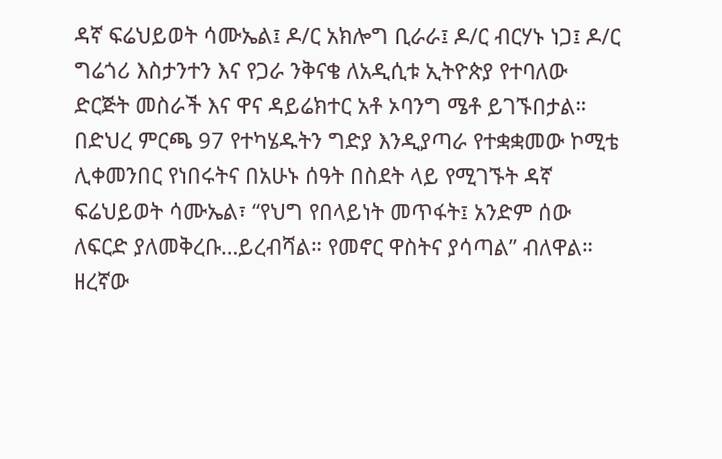ዳኛ ፍሬህይወት ሳሙኤል፤ ዶ/ር አክሎግ ቢራራ፤ ዶ/ር ብርሃኑ ነጋ፤ ዶ/ር ግሬጎሪ እስታንተን እና የጋራ ንቅናቄ ለአዲሲቱ ኢትዮጵያ የተባለው ድርጅት መስራች እና ዋና ዳይሬክተር አቶ ኦባንግ ሜቶ ይገኙበታል።
በድህረ ምርጫ 97 የተካሄዱትን ግድያ እንዲያጣራ የተቋቋመው ኮሚቴ ሊቀመንበር የነበሩትና በአሁኑ ሰዓት በስደት ላይ የሚገኙት ዳኛ ፍሬህይወት ሳሙኤል፣ “የህግ የበላይነት መጥፋት፤ አንድም ሰው ለፍርድ ያለመቅረቡ…ይረብሻል። የመኖር ዋስትና ያሳጣል” ብለዋል።
ዘረኛው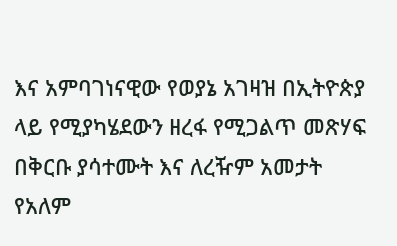እና አምባገነናዊው የወያኔ አገዛዝ በኢትዮጵያ ላይ የሚያካሄደውን ዘረፋ የሚጋልጥ መጽሃፍ በቅርቡ ያሳተሙት እና ለረዥም አመታት የአለም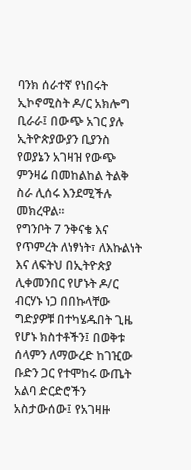ባንክ ሰራተኛ የነበሩት ኢኮኖሚስት ዶ/ር አክሎግ ቢራራ፤ በውጭ አገር ያሉ ኢትዮጵያውያን ቢያንስ የወያኔን አገዛዝ የውጭ ምንዛሬ በመከልከል ትልቅ ስራ ሊሰሩ እንደሚችሉ መክረዋል።
የግንቦት 7 ንቅናቄ እና የጥምረት ለነፃነት፣ ለእኩልነት እና ለፍትህ በኢትዮጵያ ሊቀመንበር የሆኑት ዶ/ር ብርሃኑ ነጋ በበኩላቸው ግድያዎቹ በተካሄዱበት ጊዜ የሆኑ ክስተቶችን፤ በወቅቱ ሰላምን ለማውረድ ከገዢው ቡድን ጋር የተሞከሩ ውጤት አልባ ድርድሮችን አስታውሰው፤ የአገዛዙ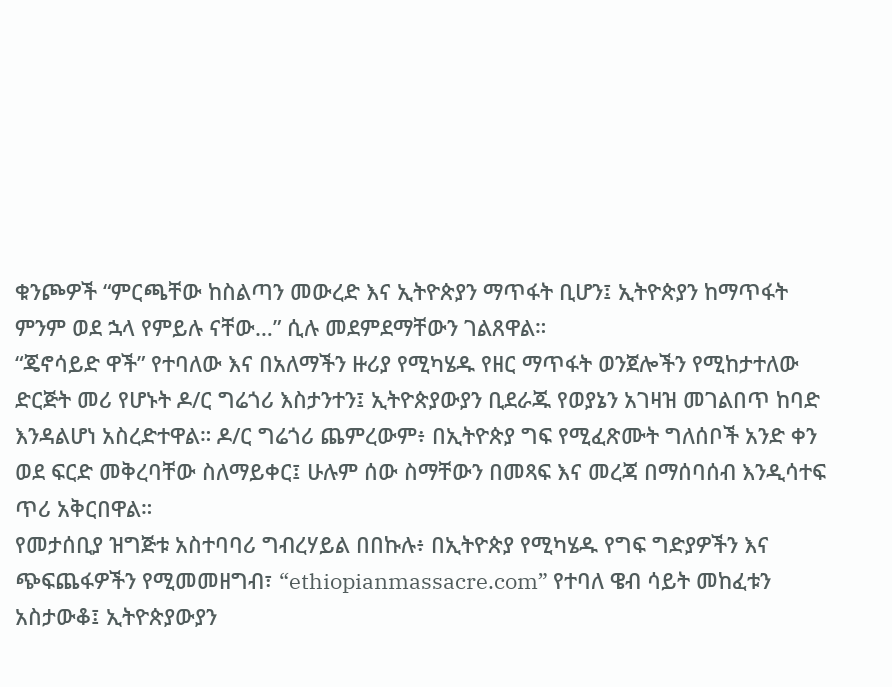ቁንጮዎች “ምርጫቸው ከስልጣን መውረድ እና ኢትዮጵያን ማጥፋት ቢሆን፤ ኢትዮጵያን ከማጥፋት ምንም ወደ ኋላ የምይሉ ናቸው…” ሲሉ መደምደማቸውን ገልጸዋል።
“ጄኖሳይድ ዋች” የተባለው እና በአለማችን ዙሪያ የሚካሄዱ የዘር ማጥፋት ወንጀሎችን የሚከታተለው ድርጅት መሪ የሆኑት ዶ/ር ግሬጎሪ እስታንተን፤ ኢትዮጵያውያን ቢደራጁ የወያኔን አገዛዝ መገልበጥ ከባድ እንዳልሆነ አስረድተዋል። ዶ/ር ግሬጎሪ ጨምረውም፥ በኢትዮጵያ ግፍ የሚፈጽሙት ግለሰቦች አንድ ቀን ወደ ፍርድ መቅረባቸው ስለማይቀር፤ ሁሉም ሰው ስማቸውን በመጻፍ እና መረጃ በማሰባሰብ እንዲሳተፍ ጥሪ አቅርበዋል።
የመታሰቢያ ዝግጅቱ አስተባባሪ ግብረሃይል በበኩሉ፥ በኢትዮጵያ የሚካሄዱ የግፍ ግድያዎችን እና ጭፍጨፋዎችን የሚመመዘግብ፣ “ethiopianmassacre.com” የተባለ ዌብ ሳይት መከፈቱን አስታውቆ፤ ኢትዮጵያውያን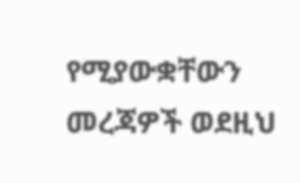የሚያውቋቸውን መረጃዎች ወደዚህ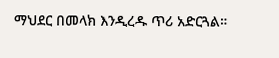ማህደር በመላክ እንዲረዱ ጥሪ አድርጓል።